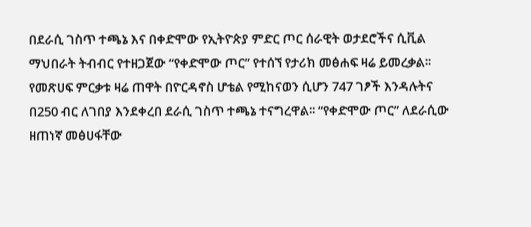በደራሲ ገስጥ ተጫኔ እና በቀድሞው የኢትዮጵያ ምድር ጦር ሰራዊት ወታደሮችና ሲቪል ማህበራት ትብብር የተዘጋጀው “የቀድሞው ጦር” የተሰኘ የታሪክ መፅሐፍ ዛሬ ይመረቃል፡፡ የመጽሀፍ ምርቃቱ ዛሬ ጠዋት በዮርዳኖስ ሆቴል የሚከናወን ሲሆን 747 ገፆች እንዳሉትና በ250 ብር ለገበያ እንደቀረበ ደራሲ ገስጥ ተጫኔ ተናግረዋል፡፡ “የቀድሞው ጦር” ለደራሲው ዘጠነኛ መፅሀፋቸው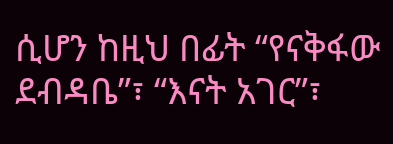ሲሆን ከዚህ በፊት “የናቅፋው ደብዳቤ”፣ “እናት አገር”፣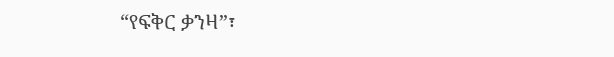“የፍቅር ቃንዛ”፣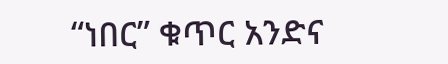“ነበር” ቁጥር አንድና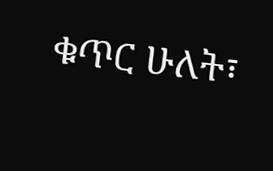ቁጥር ሁለት፣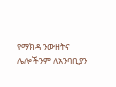የማክዳ ንውዘትና ሌሎችንም ለአንባቢያን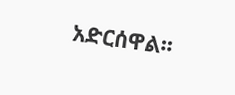አድርሰዋል፡፡